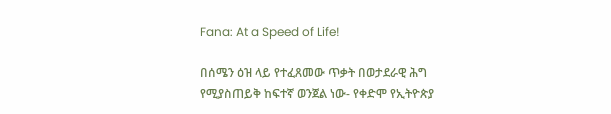Fana: At a Speed of Life!

በሰሜን ዕዝ ላይ የተፈጸመው ጥቃት በወታደራዊ ሕግ የሚያስጠይቅ ከፍተኛ ወንጀል ነው- የቀድሞ የኢትዮጵያ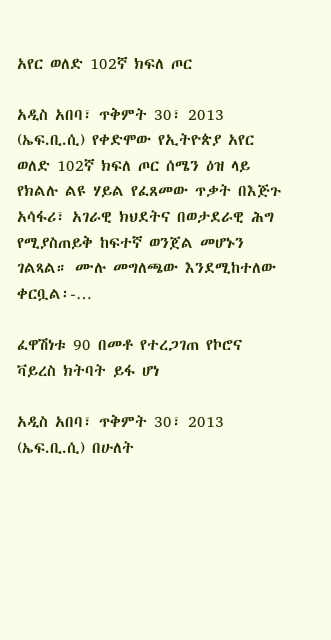አየር ወለድ 102ኛ ክፍለ ጦር

አዲስ አበባ፣ ጥቅምት 30፣ 2013 (ኤፍ.ቢ.ሲ) የቀድሞው የኢትዮጵያ አየር ወለድ 102ኛ ክፍለ ጦር ሰሜን ዕዝ ላይ የክልሉ ልዩ ሃይል የፈጸመው ጥቃት በእጅጉ አሳፋሪ፣ አገራዊ ክህደትና በወታደራዊ ሕግ የሚያስጠይቅ ከፍተኛ ወንጀል መሆኑን ገልጻል። ሙሉ መግለጫው እንደሚከተለው ቀርቧል፡-…

ፈዋሽነቱ 90 በመቶ የተረጋገጠ የኮሮና ቫይረስ ክትባት ይፋ ሆነ

አዲስ አበባ፣ ጥቅምት 30፣ 2013 (ኤፍ.ቢ.ሲ) በሁለት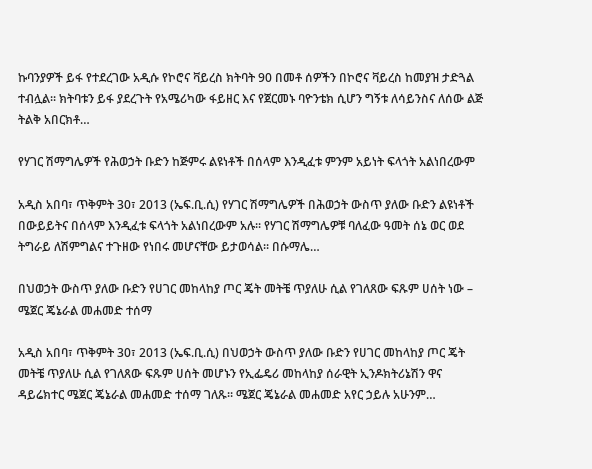ኩባንያዎች ይፋ የተደረገው አዲሱ የኮሮና ቫይረስ ክትባት 90 በመቶ ሰዎችን በኮሮና ቫይረስ ከመያዝ ታድጓል ተብሏል፡፡ ክትባቱን ይፋ ያደረጉት የአሜሪካው ፋይዘር እና የጀርመኑ ባዮንቴክ ሲሆን ግኝቱ ለሳይንስና ለሰው ልጅ ትልቅ አበርክቶ…

የሃገር ሽማግሌዎች የሕወኃት ቡድን ከጅምሩ ልዩነቶች በሰላም እንዲፈቱ ምንም አይነት ፍላጎት አልነበረውም

አዲስ አበባ፣ ጥቅምት 30፣ 2013 (ኤፍ.ቢ.ሲ) የሃገር ሽማግሌዎች በሕወኃት ውስጥ ያለው ቡድን ልዩነቶች በውይይትና በሰላም እንዲፈቱ ፍላጎት አልነበረውም አሉ፡፡ የሃገር ሽማግሌዎቹ ባለፈው ዓመት ሰኔ ወር ወደ ትግራይ ለሽምግልና ተጉዘው የነበሩ መሆናቸው ይታወሳል፡፡ በሱማሌ…

በህወኃት ውስጥ ያለው ቡድን የሀገር መከላከያ ጦር ጄት መትቼ ጥያለሁ ሲል የገለጸው ፍጹም ሀሰት ነው – ሜጀር ጄኔራል መሐመድ ተሰማ

አዲስ አበባ፣ ጥቅምት 30፣ 2013 (ኤፍ.ቢ.ሲ) በህወኃት ውስጥ ያለው ቡድን የሀገር መከላከያ ጦር ጄት መትቼ ጥያለሁ ሲል የገለጸው ፍጹም ሀሰት መሆኑን የኢፌዴሪ መከላከያ ሰራዊት ኢንዶክትሪኔሽን ዋና ዳይሬክተር ሜጀር ጄኔራል መሐመድ ተሰማ ገለጹ። ሜጀር ጄኔራል መሐመድ አየር ኃይሉ አሁንም…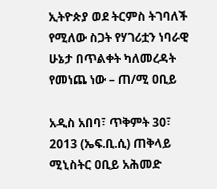ኢትዮጵያ ወደ ትርምስ ትገባለች የሚለው ስጋት የሃገሪቷን ነባራዊ ሁኔታ በጥልቀት ካለመረዳት የመነጨ ነው – ጠ/ሚ ዐቢይ

አዲስ አበባ፣ ጥቅምት 30፣ 2013 (ኤፍ.ቢ.ሲ) ጠቅላይ ሚኒስትር ዐቢይ አሕመድ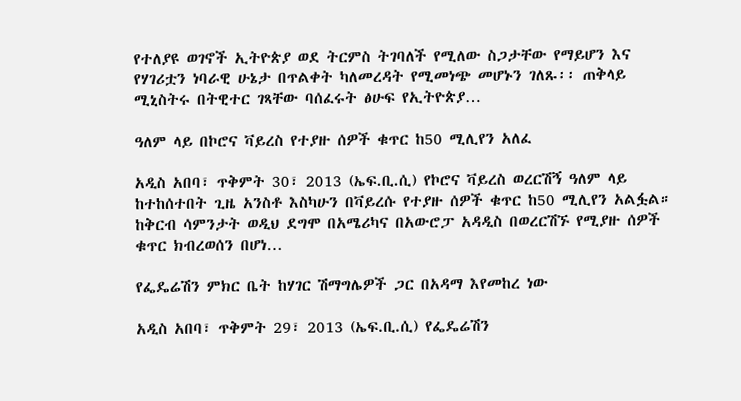የተለያዩ ወገኖች ኢትዮጵያ ወደ ትርምስ ትገባለች የሚለው ስጋታቸው የማይሆን እና የሃገሪቷን ነባራዊ ሁኔታ በጥልቀት ካለመረዳት የሚመነጭ መሆኑን ገለጹ፡፡ ጠቅላይ ሚኒስትሩ በትዊተር ገጻቸው ባሰፈሩት ፅሁፍ የኢትዮጵያ…

ዓለም ላይ በኮሮና ቫይረስ የተያዙ ሰዎች ቁጥር ከ50 ሚሊየን አለፈ

አዲስ አበባ፣ ጥቅምት 30፣ 2013 (ኤፍ.ቢ.ሲ) የኮሮና ቫይረስ ወረርሽኝ ዓለም ላይ ከተከሰተበት ጊዜ አንስቶ እስካሁን በቫይረሱ የተያዙ ሰዎች ቁጥር ከ50 ሚሊየን አልፏል። ከቅርብ ሳምንታት ወዲህ ደግሞ በአሜሪካና በአውሮፓ አዳዲስ በወረርሽኙ የሚያዙ ሰዎች ቁጥር ክብረወሰን በሆነ…

የፌዴሬሽን ምክር ቤት ከሃገር ሽማግሌዎች ጋር በአዳማ እየመከረ ነው

አዲስ አበባ፣ ጥቅምት 29፣ 2013 (ኤፍ.ቢ.ሲ) የፌዴሬሽን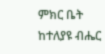ምክር ቤት ከተለያዩ ብሔር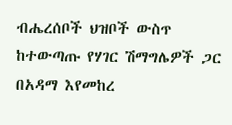ብሔረሰቦች ህዝቦች ውስጥ ከተውጣጡ የሃገር ሽማግሌዎች ጋር በአዳማ እየመከረ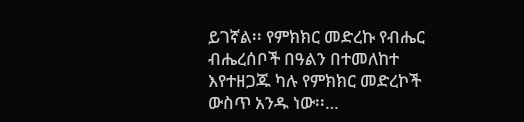ይገኛል፡፡ የምክክር መድረኩ የብሔር ብሔረሰቦች በዓልን በተመለከተ እየተዘጋጁ ካሉ የምክክር መድረኮች ውስጥ አንዱ ነው፡፡…